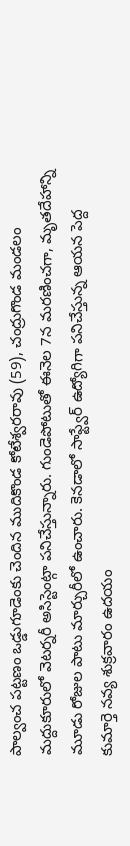పాల్వంచ పట్టణం ఒడ్డుగూడెంకు చెందిన ముదికొండ కోటేశ్వరరావు (59), చంద్రుగొండ మండలం మద్దుకూరులో వెటర్నరీ అసిస్టెంట్గా పనిచేస్తున్నారు. గుండెపోటుతో ఈనెల 7న మరణించగా, మృతదేహాన్ని మూడు రోజుల పాటు మార్చురీలో ఉంచారు. కెనడాలో సాఫ్ట్వేర్ ఉద్యోగిగా పనిచేస్తున్న ఆయన పెద్ద కుమార్తె నవ్య శుక్రవారం ఉదయం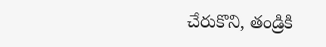చేరుకొని, తండ్రికి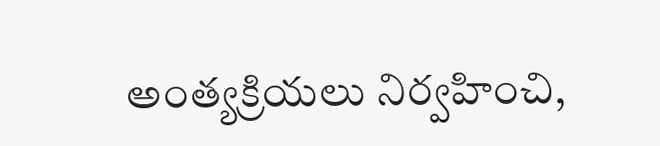అంత్యక్రియలు నిర్వహించి,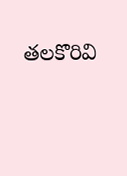తలకొరివి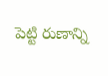పెట్టి రుణాన్ని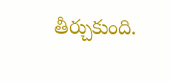తీర్చుకుంది.